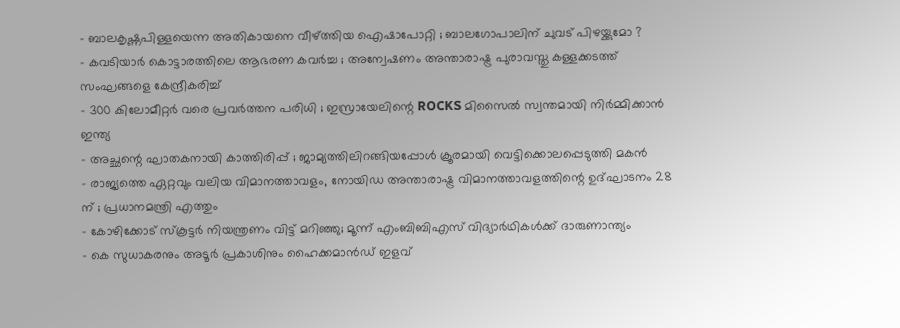- ബാലകൃഷ്ണപിള്ളയെന്ന അതികായനെ വീഴ്ത്തിയ ഐഷാപോറ്റി ; ബാലഗോപാലിന് ചുവട് പിഴയ്ക്കുമോ ?
- കവടിയാർ കൊട്ടാരത്തിലെ ആഭരണ കവർച്ച ; അന്വേഷണം അന്താരാഷ്ട്ര പുരാവസ്തു കള്ളക്കടത്ത് സംഘങ്ങളെ കേന്ദ്രീകരിച്ച്
- 300 കിലോമീറ്റർ വരെ പ്രവർത്തന പരിധി ; ഇസ്രായേലിന്റെ ROCKS മിസൈൽ സ്വന്തമായി നിർമ്മിക്കാൻ ഇന്ത്യ
- അച്ഛന്റെ ഘാതകനായി കാത്തിരിപ്പ് ; ജാമ്യത്തിലിറങ്ങിയപ്പോൾ ക്രൂരമായി വെട്ടിക്കൊലപ്പെടുത്തി മകൻ
- രാജ്യത്തെ ഏറ്റവും വലിയ വിമാനത്താവളം, നോയിഡ അന്താരാഷ്ട്ര വിമാനത്താവളത്തിന്റെ ഉദ്ഘാടനം 28 ന് ; പ്രധാനമന്ത്രി എത്തും
- കോഴിക്കോട് സ്കൂട്ടർ നിയന്ത്രണം വിട്ട് മറിഞ്ഞു; മൂന്ന് എംബിബിഎസ് വിദ്യാർഥികൾക്ക് ദാരുണാന്ത്യം
- കെ സുധാകരനും അടൂർ പ്രകാശിനും ഹൈക്കമാൻഡ് ഇളവ്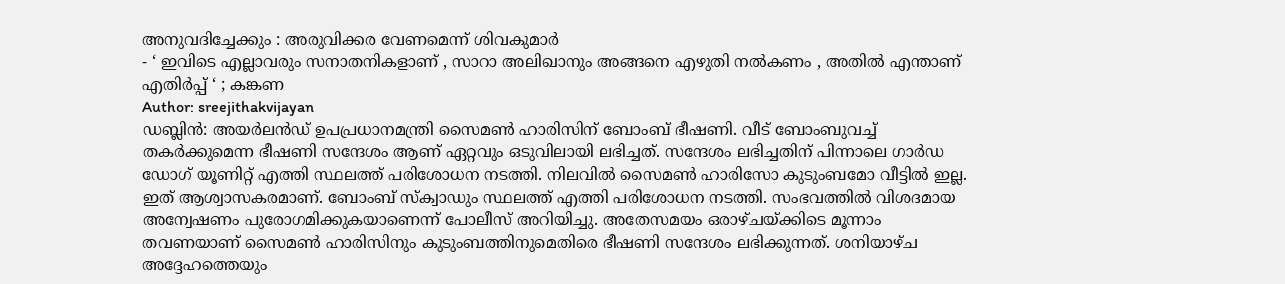അനുവദിച്ചേക്കും : അരുവിക്കര വേണമെന്ന് ശിവകുമാർ
- ‘ ഇവിടെ എല്ലാവരും സനാതനികളാണ് , സാറാ അലിഖാനും അങ്ങനെ എഴുതി നൽകണം , അതിൽ എന്താണ് എതിർപ്പ് ‘ ; കങ്കണ
Author: sreejithakvijayan
ഡബ്ലിൻ: അയർലൻഡ് ഉപപ്രധാനമന്ത്രി സൈമൺ ഹാരിസിന് ബോംബ് ഭീഷണി. വീട് ബോംബുവച്ച് തകർക്കുമെന്ന ഭീഷണി സന്ദേശം ആണ് ഏറ്റവും ഒടുവിലായി ലഭിച്ചത്. സന്ദേശം ലഭിച്ചതിന് പിന്നാലെ ഗാർഡ ഡോഗ് യൂണിറ്റ് എത്തി സ്ഥലത്ത് പരിശോധന നടത്തി. നിലവിൽ സൈമൺ ഹാരിസോ കുടുംബമോ വീട്ടിൽ ഇല്ല. ഇത് ആശ്വാസകരമാണ്. ബോംബ് സ്ക്വാഡും സ്ഥലത്ത് എത്തി പരിശോധന നടത്തി. സംഭവത്തിൽ വിശദമായ അന്വേഷണം പുരോഗമിക്കുകയാണെന്ന് പോലീസ് അറിയിച്ചു. അതേസമയം ഒരാഴ്ചയ്ക്കിടെ മൂന്നാം തവണയാണ് സൈമൺ ഹാരിസിനും കുടുംബത്തിനുമെതിരെ ഭീഷണി സന്ദേശം ലഭിക്കുന്നത്. ശനിയാഴ്ച അദ്ദേഹത്തെയും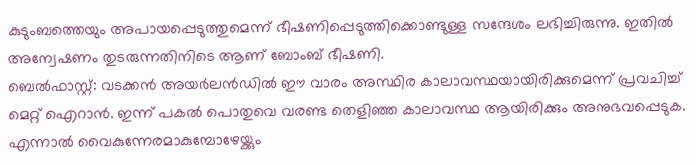കുടുംബത്തെയും അപായപ്പെടുത്തുമെന്ന് ഭീഷണിപ്പെടുത്തിക്കൊണ്ടുള്ള സന്ദേശം ലഭിച്ചിരുന്നു. ഇതിൽ അന്വേഷണം തുടരുന്നതിനിടെ ആണ് ബോംബ് ഭീഷണി.
ബെൽഫാസ്റ്റ്: വടക്കൻ അയർലൻഡിൽ ഈ വാരം അസ്ഥിര കാലാവസ്ഥയായിരിക്കുമെന്ന് പ്രവചിച്ച് മെറ്റ് ഐറാൻ. ഇന്ന് പകൽ പൊതുവെ വരണ്ട തെളിഞ്ഞ കാലാവസ്ഥ ആയിരിക്കും അനുഭവപ്പെടുക. എന്നാൽ വൈകുന്നേരമാകുമ്പോഴേയ്ക്കും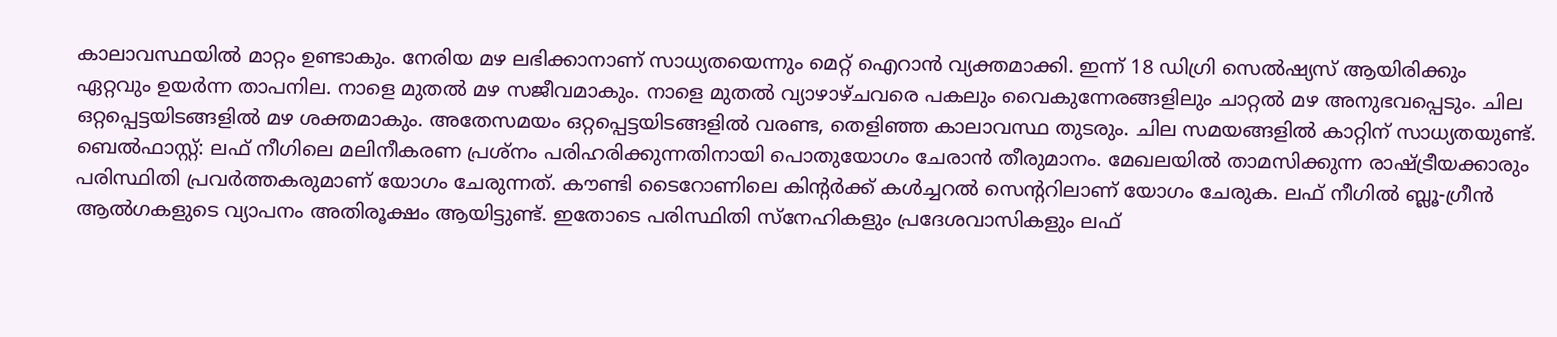കാലാവസ്ഥയിൽ മാറ്റം ഉണ്ടാകും. നേരിയ മഴ ലഭിക്കാനാണ് സാധ്യതയെന്നും മെറ്റ് ഐറാൻ വ്യക്തമാക്കി. ഇന്ന് 18 ഡിഗ്രി സെൽഷ്യസ് ആയിരിക്കും ഏറ്റവും ഉയർന്ന താപനില. നാളെ മുതൽ മഴ സജീവമാകും. നാളെ മുതൽ വ്യാഴാഴ്ചവരെ പകലും വൈകുന്നേരങ്ങളിലും ചാറ്റൽ മഴ അനുഭവപ്പെടും. ചില ഒറ്റപ്പെട്ടയിടങ്ങളിൽ മഴ ശക്തമാകും. അതേസമയം ഒറ്റപ്പെട്ടയിടങ്ങളിൽ വരണ്ട, തെളിഞ്ഞ കാലാവസ്ഥ തുടരും. ചില സമയങ്ങളിൽ കാറ്റിന് സാധ്യതയുണ്ട്.
ബെൽഫാസ്റ്റ്: ലഫ് നീഗിലെ മലിനീകരണ പ്രശ്നം പരിഹരിക്കുന്നതിനായി പൊതുയോഗം ചേരാൻ തീരുമാനം. മേഖലയിൽ താമസിക്കുന്ന രാഷ്ട്രീയക്കാരും പരിസ്ഥിതി പ്രവർത്തകരുമാണ് യോഗം ചേരുന്നത്. കൗണ്ടി ടൈറോണിലെ കിന്റർക്ക് കൾച്ചറൽ സെന്ററിലാണ് യോഗം ചേരുക. ലഫ് നീഗിൽ ബ്ലൂ-ഗ്രീൻ ആൽഗകളുടെ വ്യാപനം അതിരൂക്ഷം ആയിട്ടുണ്ട്. ഇതോടെ പരിസ്ഥിതി സ്നേഹികളും പ്രദേശവാസികളും ലഫ്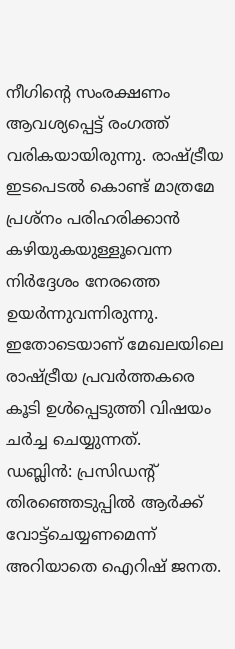നീഗിന്റെ സംരക്ഷണം ആവശ്യപ്പെട്ട് രംഗത്ത് വരികയായിരുന്നു. രാഷ്ട്രീയ ഇടപെടൽ കൊണ്ട് മാത്രമേ പ്രശ്നം പരിഹരിക്കാൻ കഴിയുകയുള്ളൂവെന്ന നിർദ്ദേശം നേരത്തെ ഉയർന്നുവന്നിരുന്നു. ഇതോടെയാണ് മേഖലയിലെ രാഷ്ട്രീയ പ്രവർത്തകരെ കൂടി ഉൾപ്പെടുത്തി വിഷയം ചർച്ച ചെയ്യുന്നത്.
ഡബ്ലിൻ: പ്രസിഡന്റ് തിരഞ്ഞെടുപ്പിൽ ആർക്ക് വോട്ട്ചെയ്യണമെന്ന് അറിയാതെ ഐറിഷ് ജനത.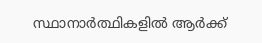സ്ഥാനാർത്ഥികളിൽ ആർക്ക്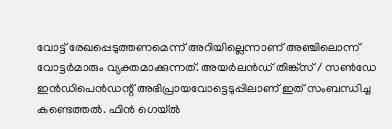വോട്ട് രേഖപ്പെടുത്തണമെന്ന് അറിയില്ലെന്നാണ് അഞ്ചിലൊന്ന് വോട്ടർമാരും വ്യക്തമാക്കുന്നത്. അയർലൻഡ് തിങ്ക്സ് / സൺഡേ ഇൻഡിപെൻഡന്റ് അഭിപ്രായവോട്ടെടുപ്പിലാണ് ഇത് സംബന്ധിച്ച കണ്ടെത്തൽ. ഫിൻ ഗെയ്ൽ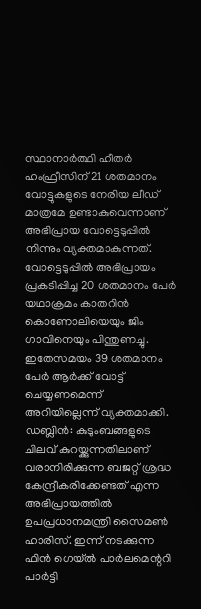സ്ഥാനാർത്ഥി ഹീതർ ഹംഫ്രീസിന് 21 ശതമാനം വോട്ടുകളുടെ നേരിയ ലീഡ് മാത്രമേ ഉണ്ടാകുവെന്നാണ് അഭിപ്രായ വോട്ടെടുപ്പിൽ നിന്നും വ്യക്തമാകുന്നത്. വോട്ടെടുപ്പിൽ അഭിപ്രായം പ്രകടിപ്പിച്ച 20 ശതമാനം പേർ യഥാക്രമം കാതറിൻ കൊണോലിയെയും ജിം ഗാവിനെയും പിന്തുണച്ചു. ഇതേസമയം 39 ശതമാനം പേർ ആർക്ക് വോട്ട് ചെയ്യണമെന്ന് അറിയില്ലെന്ന് വ്യക്തമാക്കി.
ഡബ്ലിൻ: കുടുംബങ്ങളുടെ ചിലവ് കുറയ്ക്കുന്നതിലാണ് വരാനിരിക്കുന്ന ബജറ്റ് ശ്രദ്ധ കേന്ദ്രീകരിക്കേണ്ടത് എന്ന അഭിപ്രായത്തിൽ ഉപപ്രധാനമന്ത്രി സൈമൺ ഹാരിസ്. ഇന്ന് നടക്കുന്ന ഫിൻ ഗെയ്ൽ പാർലമെന്ററി പാർട്ടി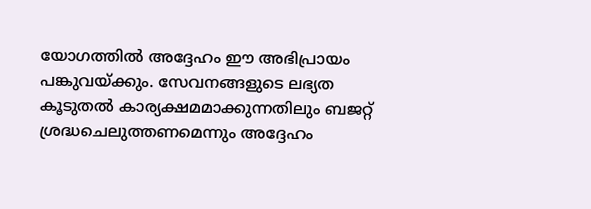യോഗത്തിൽ അദ്ദേഹം ഈ അഭിപ്രായം പങ്കുവയ്ക്കും. സേവനങ്ങളുടെ ലഭ്യത കൂടുതൽ കാര്യക്ഷമമാക്കുന്നതിലും ബജറ്റ് ശ്രദ്ധചെലുത്തണമെന്നും അദ്ദേഹം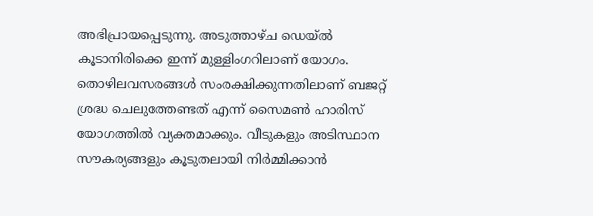അഭിപ്രായപ്പെടുന്നു. അടുത്താഴ്ച ഡെയ്ൽ കൂടാനിരിക്കെ ഇന്ന് മുള്ളിംഗറിലാണ് യോഗം. തൊഴിലവസരങ്ങൾ സംരക്ഷിക്കുന്നതിലാണ് ബജറ്റ് ശ്രദ്ധ ചെലുത്തേണ്ടത് എന്ന് സൈമൺ ഹാരിസ് യോഗത്തിൽ വ്യക്തമാക്കും. വീടുകളും അടിസ്ഥാന സൗകര്യങ്ങളും കൂടുതലായി നിർമ്മിക്കാൻ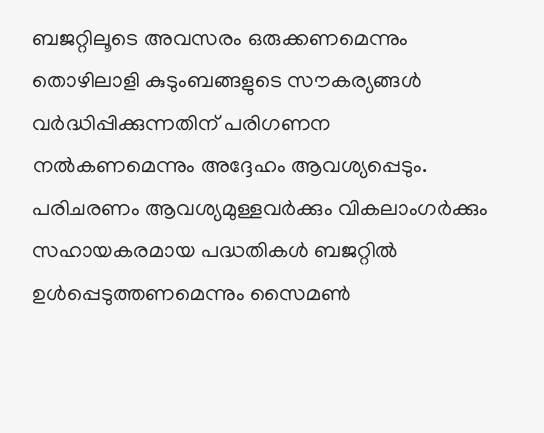ബജറ്റിലൂടെ അവസരം ഒരുക്കണമെന്നും തൊഴിലാളി കുടുംബങ്ങളുടെ സൗകര്യങ്ങൾ വർദ്ധിപ്പിക്കുന്നതിന് പരിഗണന നൽകണമെന്നും അദ്ദേഹം ആവശ്യപ്പെടും. പരിചരണം ആവശ്യമുള്ളവർക്കും വികലാംഗർക്കും സഹായകരമായ പദ്ധതികൾ ബജറ്റിൽ ഉൾപ്പെടുത്തണമെന്നും സൈമൺ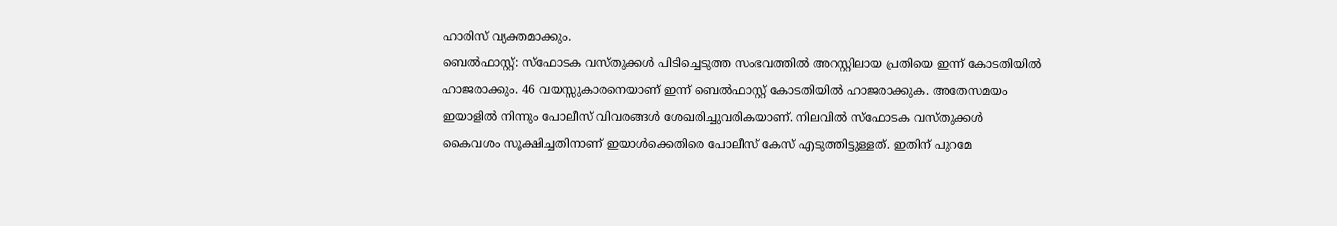ഹാരിസ് വ്യക്തമാക്കും.
ബെൽഫാസ്റ്റ്: സ്ഫോടക വസ്തുക്കൾ പിടിച്ചെടുത്ത സംഭവത്തിൽ അറസ്റ്റിലായ പ്രതിയെ ഇന്ന് കോടതിയിൽ ഹാജരാക്കും. 46 വയസ്സുകാരനെയാണ് ഇന്ന് ബെൽഫാസ്റ്റ് കോടതിയിൽ ഹാജരാക്കുക. അതേസമയം ഇയാളിൽ നിന്നും പോലീസ് വിവരങ്ങൾ ശേഖരിച്ചുവരികയാണ്. നിലവിൽ സ്ഫോടക വസ്തുക്കൾ കൈവശം സൂക്ഷിച്ചതിനാണ് ഇയാൾക്കെതിരെ പോലീസ് കേസ് എടുത്തിട്ടുള്ളത്. ഇതിന് പുറമേ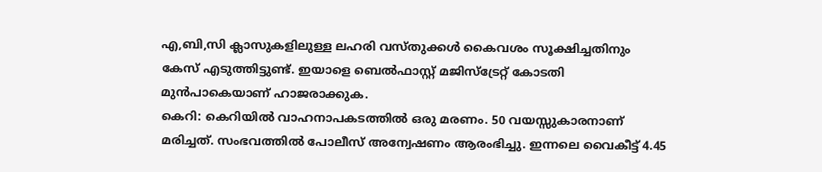എ,ബി,സി ക്ലാസുകളിലുള്ള ലഹരി വസ്തുക്കൾ കൈവശം സൂക്ഷിച്ചതിനും കേസ് എടുത്തിട്ടുണ്ട്. ഇയാളെ ബെൽഫാസ്റ്റ് മജിസ്ട്രേറ്റ് കോടതി മുൻപാകെയാണ് ഹാജരാക്കുക.
കെറി: കെറിയിൽ വാഹനാപകടത്തിൽ ഒരു മരണം. 50 വയസ്സുകാരനാണ് മരിച്ചത്. സംഭവത്തിൽ പോലീസ് അന്വേഷണം ആരംഭിച്ചു. ഇന്നലെ വൈകീട്ട് 4.45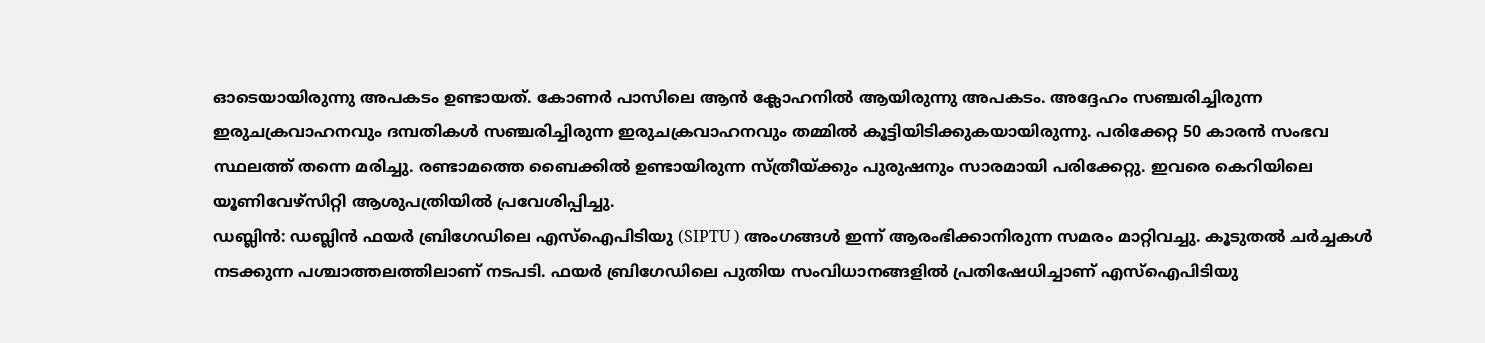ഓടെയായിരുന്നു അപകടം ഉണ്ടായത്. കോണർ പാസിലെ ആൻ ക്ലോഹനിൽ ആയിരുന്നു അപകടം. അദ്ദേഹം സഞ്ചരിച്ചിരുന്ന ഇരുചക്രവാഹനവും ദമ്പതികൾ സഞ്ചരിച്ചിരുന്ന ഇരുചക്രവാഹനവും തമ്മിൽ കൂട്ടിയിടിക്കുകയായിരുന്നു. പരിക്കേറ്റ 50 കാരൻ സംഭവ സ്ഥലത്ത് തന്നെ മരിച്ചു. രണ്ടാമത്തെ ബൈക്കിൽ ഉണ്ടായിരുന്ന സ്ത്രീയ്ക്കും പുരുഷനും സാരമായി പരിക്കേറ്റു. ഇവരെ കെറിയിലെ യൂണിവേഴ്സിറ്റി ആശുപത്രിയിൽ പ്രവേശിപ്പിച്ചു.
ഡബ്ലിൻ: ഡബ്ലിൻ ഫയർ ബ്രിഗേഡിലെ എസ്ഐപിടിയു (SIPTU ) അംഗങ്ങൾ ഇന്ന് ആരംഭിക്കാനിരുന്ന സമരം മാറ്റിവച്ചു. കൂടുതൽ ചർച്ചകൾ നടക്കുന്ന പശ്ചാത്തലത്തിലാണ് നടപടി. ഫയർ ബ്രിഗേഡിലെ പുതിയ സംവിധാനങ്ങളിൽ പ്രതിഷേധിച്ചാണ് എസ്ഐപിടിയു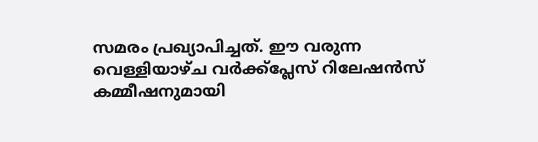സമരം പ്രഖ്യാപിച്ചത്. ഈ വരുന്ന വെള്ളിയാഴ്ച വർക്ക്പ്ലേസ് റിലേഷൻസ് കമ്മീഷനുമായി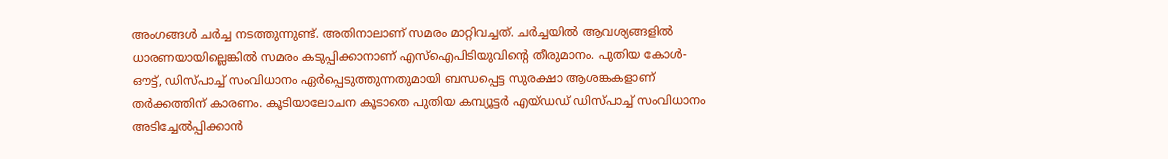അംഗങ്ങൾ ചർച്ച നടത്തുന്നുണ്ട്. അതിനാലാണ് സമരം മാറ്റിവച്ചത്. ചർച്ചയിൽ ആവശ്യങ്ങളിൽ ധാരണയായില്ലെങ്കിൽ സമരം കടുപ്പിക്കാനാണ് എസ്ഐപിടിയുവിന്റെ തീരുമാനം. പുതിയ കോൾ-ഔട്ട്, ഡിസ്പാച്ച് സംവിധാനം ഏർപ്പെടുത്തുന്നതുമായി ബന്ധപ്പെട്ട സുരക്ഷാ ആശങ്കകളാണ് തർക്കത്തിന് കാരണം. കൂടിയാലോചന കൂടാതെ പുതിയ കമ്പ്യൂട്ടർ എയ്ഡഡ് ഡിസ്പാച്ച് സംവിധാനം അടിച്ചേൽപ്പിക്കാൻ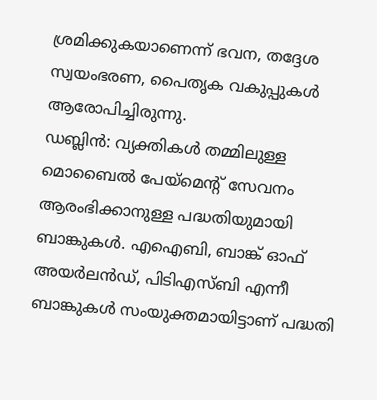ശ്രമിക്കുകയാണെന്ന് ഭവന, തദ്ദേശ സ്വയംഭരണ, പൈതൃക വകുപ്പുകൾ ആരോപിച്ചിരുന്നു.
ഡബ്ലിൻ: വ്യക്തികൾ തമ്മിലുള്ള മൊബൈൽ പേയ്മെന്റ് സേവനം ആരംഭിക്കാനുള്ള പദ്ധതിയുമായി ബാങ്കുകൾ. എഐബി, ബാങ്ക് ഓഫ് അയർലൻഡ്, പിടിഎസ്ബി എന്നീ ബാങ്കുകൾ സംയുക്തമായിട്ടാണ് പദ്ധതി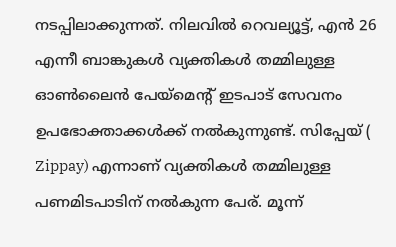നടപ്പിലാക്കുന്നത്. നിലവിൽ റെവല്യൂട്ട്, എൻ 26 എന്നീ ബാങ്കുകൾ വ്യക്തികൾ തമ്മിലുള്ള ഓൺലൈൻ പേയ്മെന്റ് ഇടപാട് സേവനം ഉപഭോക്താക്കൾക്ക് നൽകുന്നുണ്ട്. സിപ്പേയ് ( Zippay) എന്നാണ് വ്യക്തികൾ തമ്മിലുള്ള പണമിടപാടിന് നൽകുന്ന പേര്. മൂന്ന്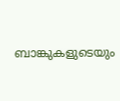ബാങ്കുകളുടെയും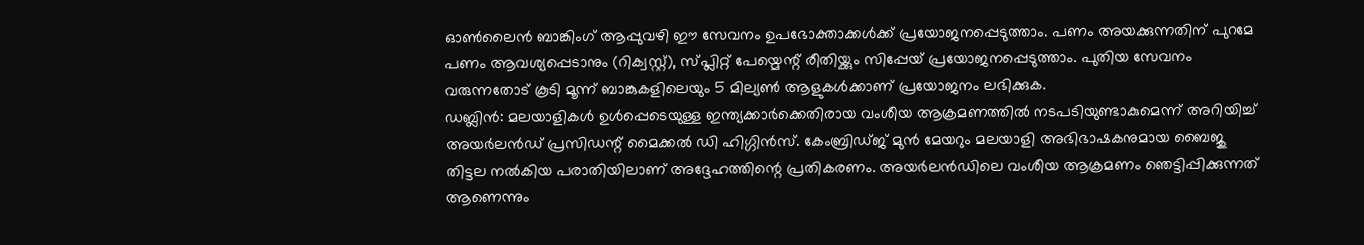ഓൺലൈൻ ബാങ്കിംഗ് ആപ്പുവഴി ഈ സേവനം ഉപഭോക്താക്കൾക്ക് പ്രയോജനപ്പെടുത്താം. പണം അയക്കുന്നതിന് പുറമേ പണം ആവശ്യപ്പെടാനും (റിക്വസ്റ്റ്), സ്പ്ലിറ്റ് പേയ്മെന്റ് രീതിയ്ക്കും സിപ്പേയ് പ്രയോജനപ്പെടുത്താം. പുതിയ സേവനം വരുന്നതോട് കൂടി മൂന്ന് ബാങ്കുകളിലെയും 5 മില്യൺ ആളുകൾക്കാണ് പ്രയോജനം ലഭിക്കുക.
ഡബ്ലിൻ: മലയാളികൾ ഉൾപ്പെടെയുള്ള ഇന്ത്യക്കാർക്കെതിരായ വംശീയ ആക്രമണത്തിൽ നടപടിയുണ്ടാകുമെന്ന് അറിയിച്ച് അയർലൻഡ് പ്രസിഡന്റ് മൈക്കൽ ഡി ഹിഗ്ഗിൻസ്. കേംബ്രിഡ്ജ് മുൻ മേയറും മലയാളി അഭിഭാഷകനുമായ ബൈജു തിട്ടല നൽകിയ പരാതിയിലാണ് അദ്ദേഹത്തിന്റെ പ്രതികരണം. അയർലൻഡിലെ വംശീയ ആക്രമണം ഞെട്ടിപ്പിക്കുന്നത് ആണെന്നും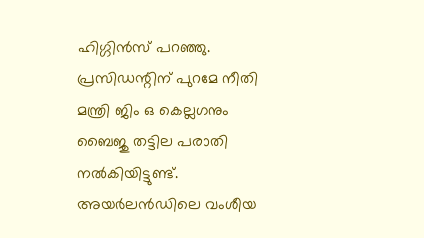ഹിഗ്ഗിൻസ് പറഞ്ഞു. പ്രസിഡന്റിന് പുറമേ നീതി മന്ത്രി ജിം ഒ കെല്ലഗനും ബൈജു തട്ടില പരാതി നൽകിയിട്ടുണ്ട്. അയർലൻഡിലെ വംശീയ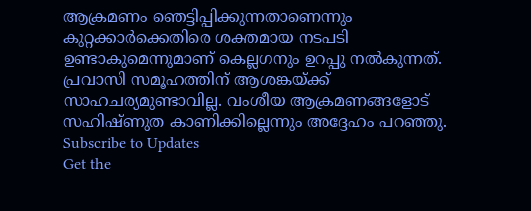ആക്രമണം ഞെട്ടിപ്പിക്കുന്നതാണെന്നും കുറ്റക്കാർക്കെതിരെ ശക്തമായ നടപടി ഉണ്ടാകുമെന്നുമാണ് കെല്ലഗനും ഉറപ്പു നൽകുന്നത്. പ്രവാസി സമൂഹത്തിന് ആശങ്കയ്ക്ക് സാഹചര്യമുണ്ടാവില്ല. വംശീയ ആക്രമണങ്ങളോട് സഹിഷ്ണുത കാണിക്കില്ലെന്നും അദ്ദേഹം പറഞ്ഞു.
Subscribe to Updates
Get the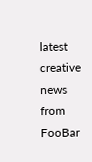latest creative news from FooBar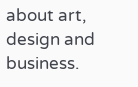about art, design and business.